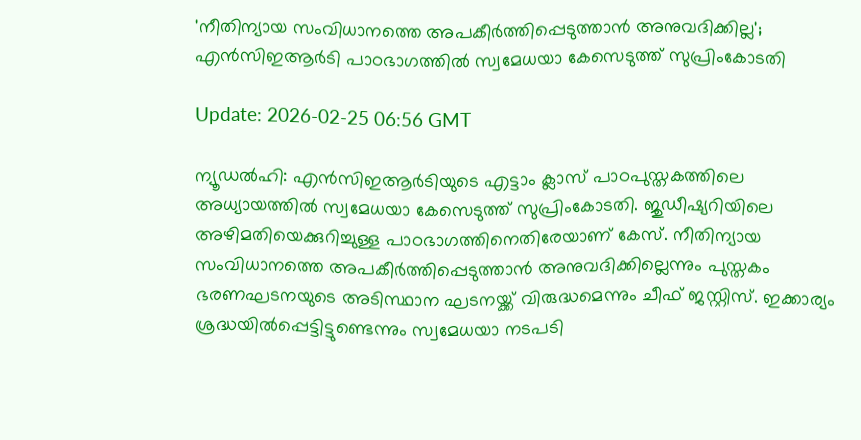'നീതിന്യായ സംവിധാനത്തെ അപകീര്‍ത്തിപ്പെടുത്താന്‍ അനുവദിക്കില്ല'; എന്‍സിഇആര്‍ടി പാഠഭാഗത്തില്‍ സ്വമേധയാ കേസെടുത്ത് സുപ്രിംകോടതി

Update: 2026-02-25 06:56 GMT

ന്യൂഡല്‍ഹി: എന്‍സിഇആര്‍ടിയുടെ എട്ടാം ക്ലാസ് പാഠപുസ്തകത്തിലെ അധ്യായത്തില്‍ സ്വമേധയാ കേസെടുത്ത് സുപ്രിംകോടതി. ജുഡീഷ്യറിയിലെ അഴിമതിയെക്കുറിച്ചുള്ള പാഠഭാഗത്തിനെതിരേയാണ് കേസ്. നീതിന്യായ സംവിധാനത്തെ അപകീര്‍ത്തിപ്പെടുത്താന്‍ അനുവദിക്കില്ലെന്നും പുസ്തകം ഭരണഘടനയുടെ അടിസ്ഥാന ഘടനയ്ക്ക് വിരുദ്ധമെന്നും ചീഫ് ജസ്റ്റിസ്. ഇക്കാര്യം ശ്രദ്ധയില്‍പ്പെട്ടിട്ടുണ്ടെന്നും സ്വമേധയാ നടപടി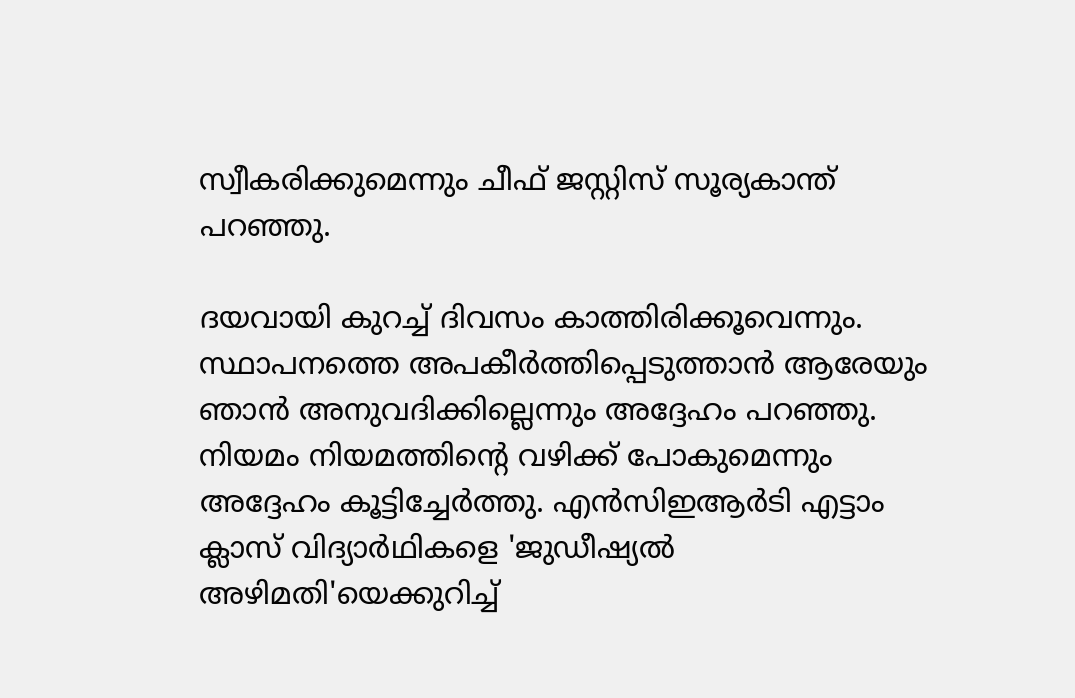സ്വീകരിക്കുമെന്നും ചീഫ് ജസ്റ്റിസ് സൂര്യകാന്ത് പറഞ്ഞു.

ദയവായി കുറച്ച് ദിവസം കാത്തിരിക്കൂവെന്നും. സ്ഥാപനത്തെ അപകീര്‍ത്തിപ്പെടുത്താന്‍ ആരേയും ഞാന്‍ അനുവദിക്കില്ലെന്നും അദ്ദേഹം പറഞ്ഞു. നിയമം നിയമത്തിന്റെ വഴിക്ക് പോകുമെന്നും അദ്ദേഹം കൂട്ടിച്ചേര്‍ത്തു. എന്‍സിഇആര്‍ടി എട്ടാം ക്ലാസ് വിദ്യാര്‍ഥികളെ 'ജുഡീഷ്യല്‍ അഴിമതി'യെക്കുറിച്ച്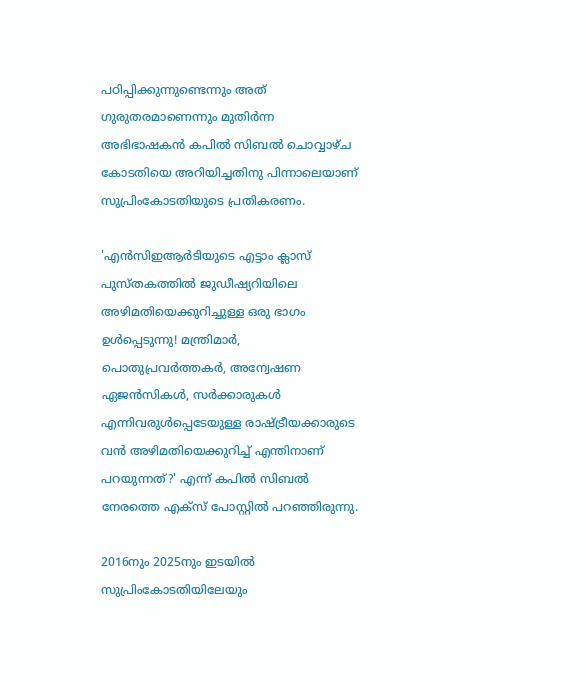പഠിപ്പിക്കുന്നുണ്ടെന്നും അത് ഗുരുതരമാണെന്നും മുതിര്‍ന്ന അഭിഭാഷകന്‍ കപില്‍ സിബല്‍ ചൊവ്വാഴ്ച കോടതിയെ അറിയിച്ചതിനു പിന്നാലെയാണ് സുപ്രിംകോടതിയുടെ പ്രതികരണം.

'എന്‍സിഇആര്‍ടിയുടെ എട്ടാം ക്ലാസ് പുസ്തകത്തില്‍ ജുഡീഷ്യറിയിലെ അഴിമതിയെക്കുറിച്ചുള്ള ഒരു ഭാഗം ഉള്‍പ്പെടുന്നു! മന്ത്രിമാര്‍, പൊതുപ്രവര്‍ത്തകര്‍, അന്വേഷണ ഏജന്‍സികള്‍, സര്‍ക്കാരുകള്‍ എന്നിവരുള്‍പ്പെടേയുള്ള രാഷ്ട്രീയക്കാരുടെ വന്‍ അഴിമതിയെക്കുറിച്ച് എന്തിനാണ് പറയുന്നത്?' എന്ന് കപില്‍ സിബല്‍ നേരത്തെ എക്സ് പോസ്റ്റില്‍ പറഞ്ഞിരുന്നു.

2016നും 2025നും ഇടയില്‍ സുപ്രിംകോടതിയിലേയും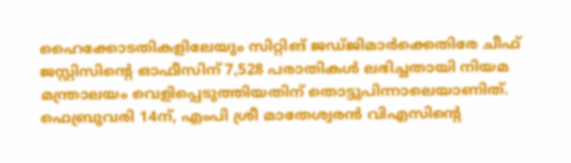ഹൈക്കോടതികളിലേയും സിറ്റിങ് ജഡ്ജിമാര്‍ക്കെതിരേ ചീഫ് ജസ്റ്റിസിന്റെ ഓഫീസിന് 7,528 പരാതികള്‍ ലഭിച്ചതായി നിയമ മന്ത്രാലയം വെളിപ്പെടുത്തിയതിന് തൊട്ടുപിന്നാലെയാണിത്. ഫെബ്രുവരി 14ന്, എംപി ശ്രീ മാതേശ്വരന്‍ വിഎസിന്റെ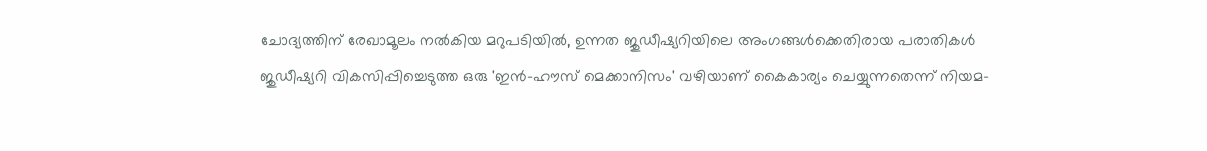ചോദ്യത്തിന് രേഖാമൂലം നല്‍കിയ മറുപടിയില്‍, ഉന്നത ജുഡീഷ്യറിയിലെ അംഗങ്ങള്‍ക്കെതിരായ പരാതികള്‍ ജുഡീഷ്യറി വികസിപ്പിച്ചെടുത്ത ഒരു 'ഇന്‍-ഹൗസ് മെക്കാനിസം' വഴിയാണ് കൈകാര്യം ചെയ്യുന്നതെന്ന് നിയമ-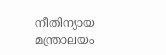നീതിന്യായ മന്ത്രാലയം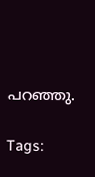പറഞ്ഞു.

Tags: